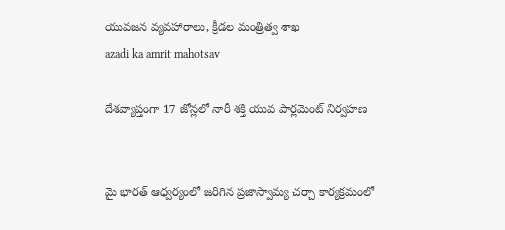యువజన వ్యవహారాలు, క్రీడల మంత్రిత్వ శాఖ
azadi ka amrit mahotsav

దేశవ్యాప్తంగా 17 జోన్లలో నారీ శక్తి యువ పార్లమెంట్ నిర్వహణ


మై భారత్ ఆధ్వర్యంలో జరిగిన ప్రజాస్వామ్య చర్చా కార్యక్రమంలో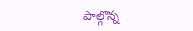పాల్గొన్న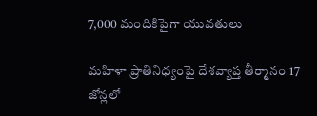7,000 మందికిపైగా యువతులు

మహిళా ప్రాతినిధ్యంపై దేశవ్యాప్త తీర్మానం 17 జోన్లలో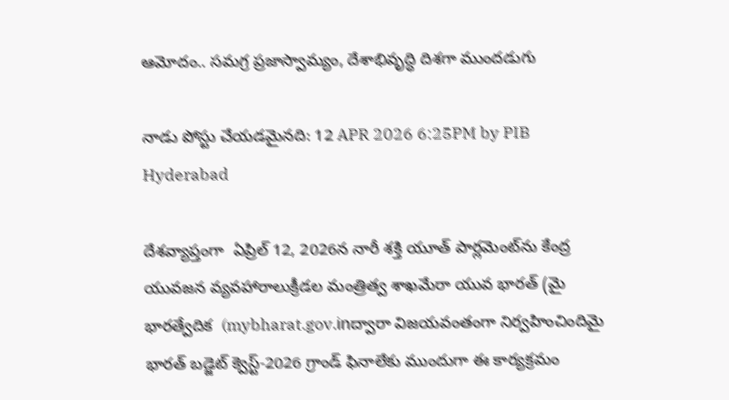ఆమోదం.. సమగ్ర ప్రజాస్వామ్యం, దేశాభివృద్ధి దిశగా ముందడుగు

నాడు పోస్టు చేయడమైనది: 12 APR 2026 6:25PM by PIB Hyderabad

దేశవ్యాప్తంగా  ఏప్రిల్ 12, 2026న నారీ శక్తి యూత్ పార్లమెంట్‌ను కేంద్ర యువజన వ్యవహారాలుక్రీడల మంత్రిత్వ శాఖమేరా యువ భారత్ (మై భారత్వేదిక  (mybharat.gov.inద్వారా విజయవంతంగా నిర్వహించిందిమై భారత్ బడ్జెట్ క్వెస్ట్‌-2026 గ్రాండ్ ఫినాలేకు ముందుగా ఈ కార్యక్రమం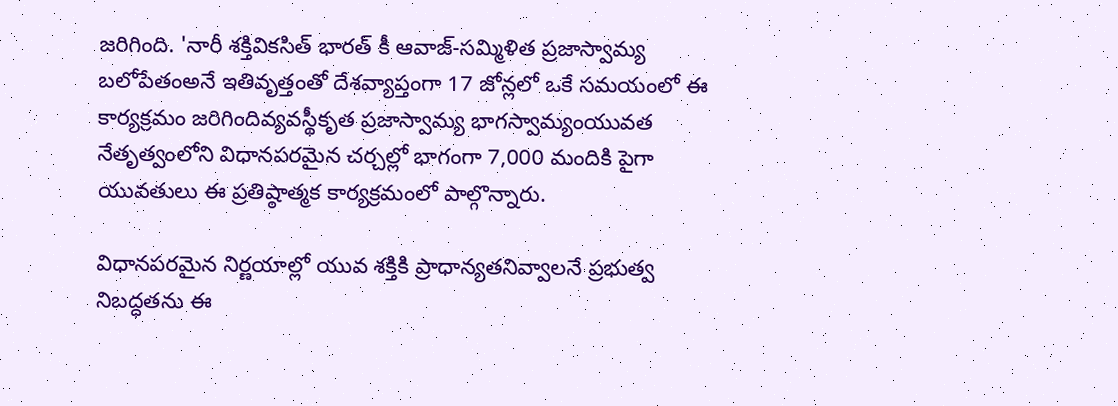జరిగింది. 'నారీ శక్తివికసిత్ భారత్ కీ ఆవాజ్-సమ్మిళిత ప్రజాస్వామ్య బలోపేతంఅనే ఇతివృత్తంతో దేశవ్యాప్తంగా 17 జోన్లలో ఒకే సమయంలో ఈ కార్యక్రమం జరిగిందివ్యవస్థీకృత ప్రజాస్వామ్య భాగస్వామ్యంయువత నేతృత్వంలోని విధానపరమైన చర్చల్లో భాగంగా 7,000 మందికి పైగా యువతులు ఈ ప్రతిష్ఠాత్మక కార్యక్రమంలో పాల్గొన్నారు.

విధానపరమైన నిర్ణయాల్లో యువ శక్తికి ప్రాధాన్యతనివ్వాలనే ప్రభుత్వ నిబద్ధతను ఈ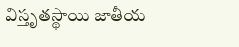విస్తృతస్థాయి జాతీయ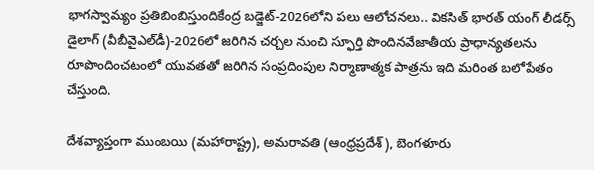భాగస్వామ్యం ప్రతిబింబిస్తుందికేంద్ర బడ్జెట్-2026లోని పలు ఆలోచనలు.. వికసిత్ భారత్ యంగ్ లీడర్స్ డైలాగ్ (వీబీవైఎల్‌డీ)-2026లో జరిగిన చర్చల నుంచి స్ఫూర్తి పొందినవేజాతీయ ప్రాధాన్యతలను రూపొందించటంలో యువతతో జరిగిన సంప్రదింపుల నిర్మాణాత్మక పాత్రను ఇది మరింత బలోపేతం చేస్తుంది.

దేశవ్యాప్తంగా ముంబయి (మహారాష్ట్ర), అమరావతి (ఆంధ్రప్రదేశ్), బెంగళూరు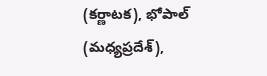(కర్ణాటక), భోపాల్ (మధ్యప్రదేశ్),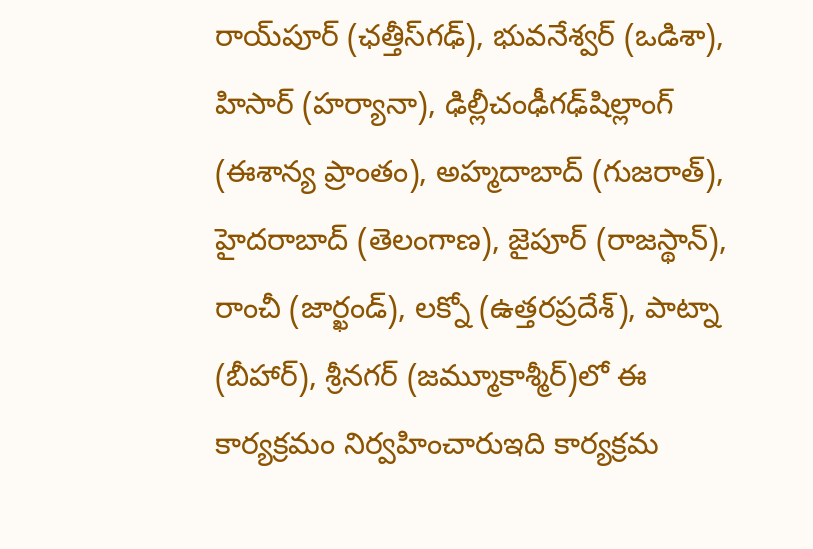రాయ్‌పూర్ (ఛత్తీస్‌గఢ్‌), భువనేశ్వర్ (ఒడిశా), హిసార్ (హర్యానా), ఢిల్లీచంఢీగఢ్‌షిల్లాంగ్‌ (ఈశాన్య ప్రాంతం), అహ్మదాబాద్‌ (గుజరాత్‌), హైదరాబాద్‌ (తెలంగాణ), జైపూర్ (రాజస్థాన్‌), రాంచీ (జార్ఖండ్), లక్నో (ఉత్తరప్రదేశ్), పాట్నా (బీహార్), శ్రీనగర్ (జమ్మూకాశ్మీర్)లో ఈ కార్యక్రమం నిర్వహించారుఇది కార్యక్రమ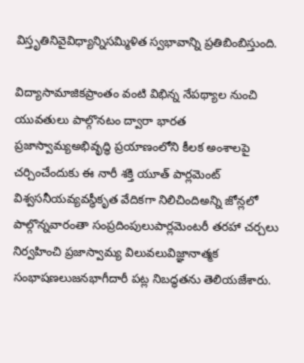విస్తృతినివైవిధ్యాన్నిసమ్మిళిత స్వభావాన్ని ప్రతిబింబిస్తుంది.

విద్యాసామాజికప్రాంతం వంటి విభిన్న నేపథ్యాల నుంచి యువతులు పాల్గొనటం ద్వారా భారత ప్రజాస్వామ్యఅభివృద్ధి ప్రయాణంలోని కీలక అంశాలపై చర్చించేందుకు ఈ నారీ శక్తి యూత్ పార్లమెంట్‌ విశ్వసనీయవ్యవస్థీకృత వేదికగా నిలిచిందిఅన్ని జోన్లలో పాల్గొన్నవారంతా సంప్రదింపులుపార్లమెంటరీ తరహా చర్చలు నిర్వహించి ప్రజాస్వామ్య విలువలువిజ్ఞానాత్మక సంభాషణలుజనభాగీదారీ పట్ల నిబద్ధతను తెలియజేశారు.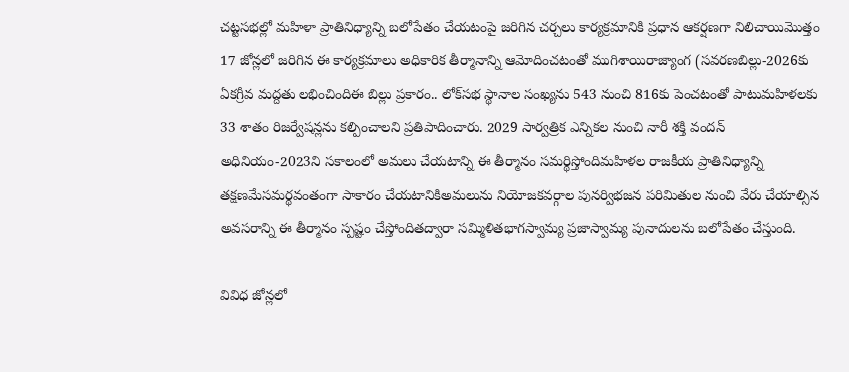చట్టసభల్లో మహిళా ప్రాతినిధ్యాన్ని బలోపేతం చేయటంపై జరిగిన చర్చలు కార్యక్రమానికి ప్రధాన ఆకర్షణగా నిలిచాయిమొత్తం 17 జోన్లలో జరిగిన ఈ కార్యక్రమాలు అధికారిక తీర్మానాన్ని ఆమోదించటంతో ముగిశాయిరాజ్యాంగ (సవరణబిల్లు-2026కు ఏకగ్రీవ మద్దతు లభించిందిఈ బిల్లు ప్రకారం.. లోక్‌సభ స్థానాల సంఖ్యను 543 నుంచి 816కు పెంచటంతో పాటుమహిళలకు 33 శాతం రిజర్వేషన్లను కల్పించాలని ప్రతిపాదించారు. 2029 సార్వత్రిక ఎన్నికల నుంచి నారీ శక్తి వందన్ అధినియం-2023ని సకాలంలో అమలు చేయటాన్ని ఈ తీర్మానం సమర్థిస్తోందిమహిళల రాజకీయ ప్రాతినిధ్యాన్ని తక్షణమేసమర్థవంతంగా సాకారం చేయటానికిఅమలును నియోజకవర్గాల పునర్విభజన పరిమితుల నుంచి వేరు చేయాల్సిన అవసరాన్ని ఈ తీర్మానం స్పష్టం చేస్తోందితద్వారా సమ్మిళితభాగస్వామ్య ప్రజాస్వామ్య పునాదులను బలోపేతం చేస్తుంది.

వివిధ జోన్లలో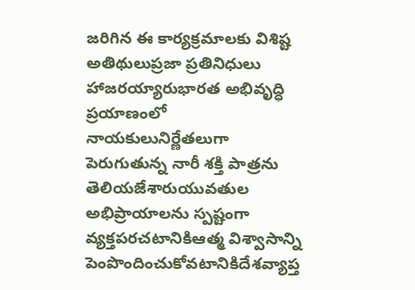జరిగిన ఈ కార్యక్రమాలకు విశిష్ట అతిథులుప్రజా ప్రతినిధులు హాజరయ్యారుభారత అభివృద్ధి ప్రయాణంలో నాయకులునిర్ణేతలుగా పెరుగుతున్న నారీ శక్తి పాత్రను తెలియజేశారుయువతుల అభిప్రాయాలను స్పష్టంగా వ్యక్తపరచటానికిఆత్మ విశ్వాసాన్ని పెంపొందించుకోవటానికిదేశవ్యాప్త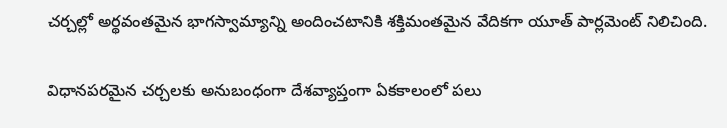చర్చల్లో అర్థవంతమైన భాగస్వామ్యాన్ని అందించటానికి శక్తిమంతమైన వేదికగా యూత్ పార్లమెంట్ నిలిచింది.

విధానపరమైన చర్చలకు అనుబంధంగా దేశవ్యాప్తంగా ఏకకాలంలో పలు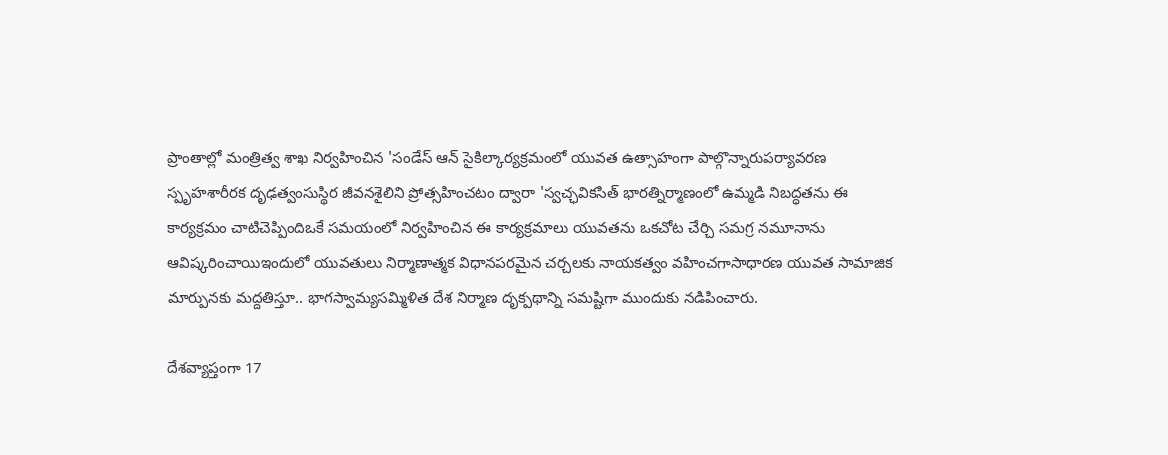ప్రాంతాల్లో మంత్రిత్వ శాఖ నిర్వహించిన 'సండేస్ ఆన్ సైకిల్కార్యక్రమంలో యువత ఉత్సాహంగా పాల్గొన్నారుపర్యావరణ స్పృహశారీరక దృఢత్వంసుస్థిర జీవనశైలిని ప్రోత్సహించటం ద్వారా 'స్వచ్ఛవికసిత్ భారత్నిర్మాణంలో ఉమ్మడి నిబద్ధతను ఈ కార్యక్రమం చాటిచెప్పిందిఒకే సమయంలో నిర్వహించిన ఈ కార్యక్రమాలు యువతను ఒకచోట చేర్చి సమగ్ర నమూనాను ఆవిష్కరించాయిఇందులో యువతులు నిర్మాణాత్మక విధానపరమైన చర్చలకు నాయకత్వం వహించగాసాధారణ యువత సామాజిక మార్పునకు మద్దతిస్తూ.. భాగస్వామ్యసమ్మిళిత దేశ నిర్మాణ దృక్పథాన్ని సమష్టిగా ముందుకు నడిపించారు.

దేశవ్యాప్తంగా 17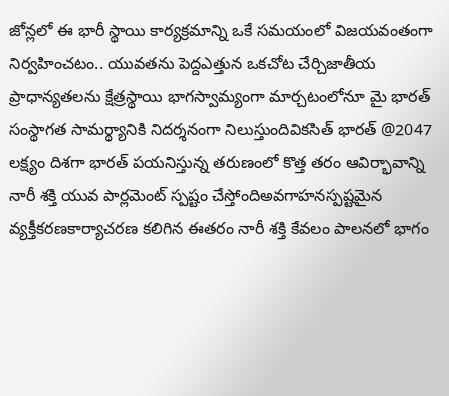జోన్లలో ఈ భారీ స్థాయి కార్యక్రమాన్ని ఒకే సమయంలో విజయవంతంగా నిర్వహించటం.. యువతను పెద్దఎత్తున ఒకచోట చేర్చిజాతీయ ప్రాధాన్యతలను క్షేత్రస్థాయి భాగస్వామ్యంగా మార్చటంలోనూ మై భారత్ సంస్థాగత సామర్థ్యానికి నిదర్శనంగా నిలుస్తుందివికసిత్ భారత్ @2047 లక్ష్యం దిశగా భారత్ పయనిస్తున్న తరుణంలో కొత్త తరం ఆవిర్భావాన్ని నారీ శక్తి యువ పార్లమెంట్ స్పష్టం చేస్తోందిఅవగాహనస్పష్టమైన వ్యక్తీకరణకార్యాచరణ కలిగిన ఈతరం నారీ శక్తి కేవలం పాలనలో భాగం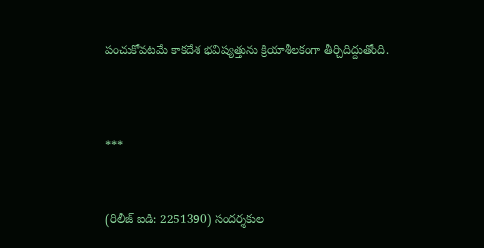పంచుకోవటమే కాకదేశ భవిష్యత్తును క్రియాశీలకంగా తీర్చిదిద్దుతోంది.



***


(రిలీజ్ ఐడి: 2251390) సందర్శకుల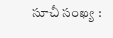సూచీ సంఖ్య :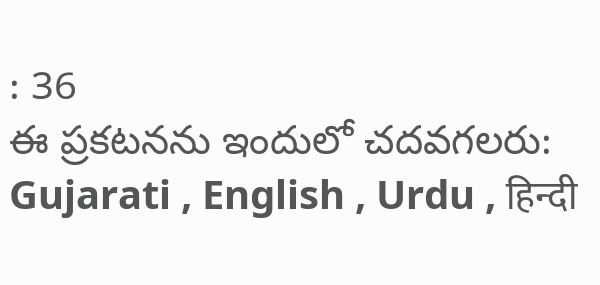: 36
ఈ ప్రకటనను ఇందులో చదవగలరు: Gujarati , English , Urdu , हिन्दी